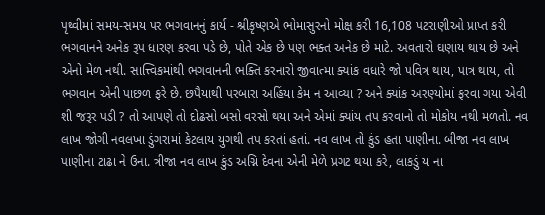પૃથ્વીમાં સમય-સમય પર ભગવાનનું કાર્ય - શ્રીકૃષ્ણએ ભોમાસુરનો મોક્ષ કરી 16,108 પટરાણીઓ પ્રાપ્ત કરી
ભગવાનને અનેક રૂપ ધારણ કરવા પડે છે, પોતે એક છે પણ ભક્ત અનેક છે માટે. અવતારો ઘણાય થાય છે અને એનો મેળ નથી. સાત્ત્વિકમાંથી ભગવાનની ભક્તિ કરનારો જીવાત્મા ક્યાંક વધારે જો પવિત્ર થાય, પાત્ર થાય, તો ભગવાન એની પાછળ ફરે છે. છપૈયાથી પરબારા અહિંયા કેમ ન આવ્યા ? અને ક્યાંક અરણ્યોમાં ફરવા ગયા એવી શી જરૂર પડી ? તો આપણે તો દોઢસો બસો વરસો થયા અને એમાં ક્યાંય તપ કરવાનો તો મોકોય નથી મળતો. નવ લાખ જોગી નવલખા ડુંગરામાં કેટલાય યુગથી તપ કરતાં હતાં. નવ લાખ તો કુંડ હતા પાણીના. બીજા નવ લાખ પાણીના ટાઢા ને ઉના. ત્રીજા નવ લાખ કુંડ અગ્નિ દેવના એની મેળે પ્રગટ થયા કરે, લાકડું ય ના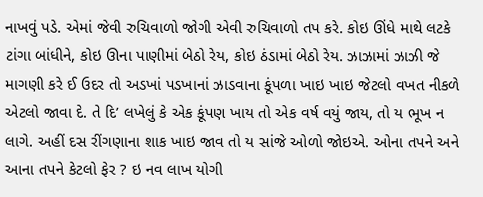નાખવું પડે. એમાં જેવી રુચિવાળો જોગી એવી રુચિવાળો તપ કરે. કોઇ ઊંધે માથે લટકે ટાંગા બાંધીને, કોઇ ઊના પાણીમાં બેઠો રેય, કોઇ ઠંડામાં બેઠો રેય. ઝાઝામાં ઝાઝી જે માગણી કરે ઈ ઉદર તો અડખાં પડખાનાં ઝાડવાના કૂંપળા ખાઇ ખાઇ જેટલો વખત નીકળે એટલો જાવા દે. તે દિ’ લખેલું કે એક કૂંપણ ખાય તો એક વર્ષ વયું જાય, તો ય ભૂખ ન લાગે. અહીં દસ રીંગણાના શાક ખાઇ જાવ તો ય સાંજે ઓળો જોઇએ. ઓના તપને અને આના તપને કેટલો ફેર ? ઇ નવ લાખ યોગી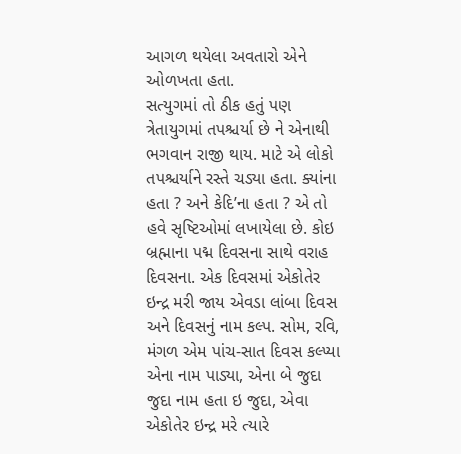આગળ થયેલા અવતારો એને ઓળખતા હતા.
સત્યુગમાં તો ઠીક હતું પણ ત્રેતાયુગમાં તપશ્ચર્યા છે ને એનાથી ભગવાન રાજી થાય. માટે એ લોકો તપશ્ચર્યાને રસ્તે ચડ્યા હતા. ક્યાંના હતા ? અને કેદિ’ના હતા ? એ તો હવે સૃષ્ટિઓમાં લખાયેલા છે. કોઇ બ્રહ્માના પદ્મ દિવસના સાથે વરાહ દિવસના. એક દિવસમાં એકોતેર ઇન્દ્ર મરી જાય એવડા લાંબા દિવસ અને દિવસનું નામ કલ્પ. સોમ, રવિ, મંગળ એમ પાંચ-સાત દિવસ કલ્પ્યા એના નામ પાડ્યા, એના બે જુદા જુદા નામ હતા ઇ જુદા, એવા એકોતેર ઇન્દ્ર મરે ત્યારે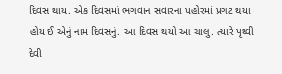દિવસ થાય. એક દિવસમાં ભગવાન સવારના પહોરમાં પ્રગટ થયા હોય ઈ એનું નામ દિવસનું. આ દિવસ થયો આ ચાલુ. ત્યારે પૃથ્વી દેવી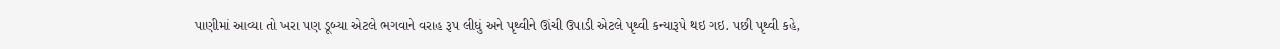પાણીમાં આવ્યા તો ખરા પણ ડૂબ્યા એટલે ભગવાને વરાહ રૂપ લીધું અને પૃથ્વીને ઊંચી ઉપાડી એટલે પૃથ્વી કન્યારૂપે થઇ ગઇ. પછી પૃથ્વી કહે,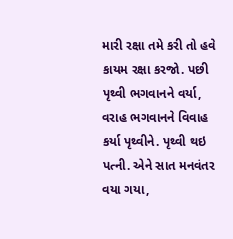મારી રક્ષા તમે કરી તો હવે કાયમ રક્ષા કરજો. પછી પૃથ્વી ભગવાનને વર્યા, વરાહ ભગવાનને વિવાહ કર્યા પૃથ્વીને. પૃથ્વી થઇ પત્ની. એને સાત મનવંતર વયા ગયા,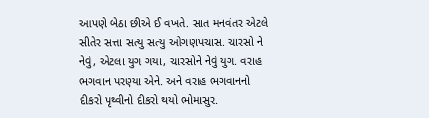આપણે બેઠા છીએ ઈ વખતે. સાત મનવંતર એટલે સીતેર સત્તા સત્યુ સત્યુ ઓગણપચાસ. ચારસો ને નેવું, એટલા યુગ ગયા, ચારસોને નેવું યુગ. વરાહ ભગવાન પરણ્યા એને. અને વરાહ ભગવાનનો દીકરો પૃથ્વીનો દીકરો થયો ભોમાસુર.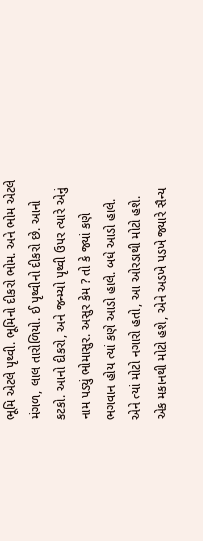ભૂમિ એટલે પૃથ્વી. ભૂમિનો દીકરો ભોમ. અને ભોમ એટલે મંગળ, લાલ તારોળિયો. ઈ પૃથ્વીનો દીકરો છે. આનો કટકો. આનો દીકરો, અને જન્મ્યો પૃથ્વી ઉપર ત્યારે એનું નામ પડ્યું ભોમાસુર. અસુર કેમ ? તો કે જ્યાં કણે ભગવાન હોય ત્યાં કણે આડો હાલે. બધે આડો હાલે. એને ત્યાં મોટો નગારો હતો, આ ઓરડાથી મોટો હશે. એક મકાનથી મોટો હશે, એને અડખે પડખે જ્યારે સૈન્ય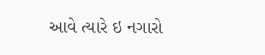આવે ત્યારે ઇ નગારો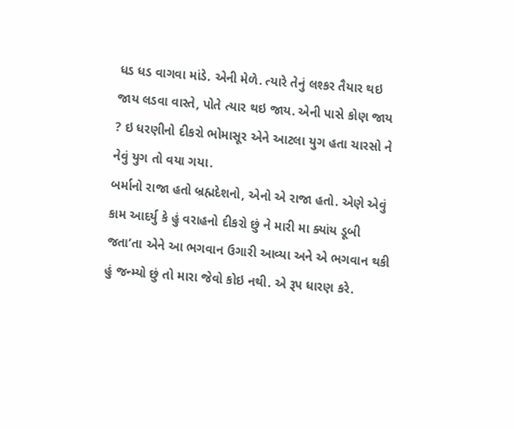ધડ ધડ વાગવા માંડે. એની મેળે. ત્યારે તેનું લશ્કર તૈયાર થઇ જાય લડવા વાસ્તે, પોતે ત્યાર થઇ જાય. એની પાસે કોણ જાય ? ઇ ધરણીનો દીકરો ભોમાસૂર એને આટલા યુગ હતા ચારસો ને નેવું યુગ તો વયા ગયા.
બર્માનો રાજા હતો બ્રહ્મદેશનો, એનો એ રાજા હતો. એણે એવું કામ આદર્યુ કે હું વરાહનો દીકરો છું ને મારી મા ક્યાંય ડૂબી જતા’તા એને આ ભગવાન ઉગારી આવ્યા અને એ ભગવાન થકી હું જન્મ્યો છું તો મારા જેવો કોઇ નથી. એ રૂપ ધારણ કરે.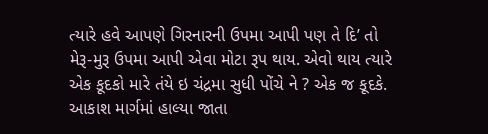ત્યારે હવે આપણે ગિરનારની ઉપમા આપી પણ તે દિ’ તો મેરૂ-મુરૂ ઉપમા આપી એવા મોટા રૂપ થાય. એવો થાય ત્યારે એક કૂદકો મારે તંયે ઇ ચંદ્રમા સુધી પોંચે ને ? એક જ કૂદકે. આકાશ માર્ગમાં હાલ્યા જાતા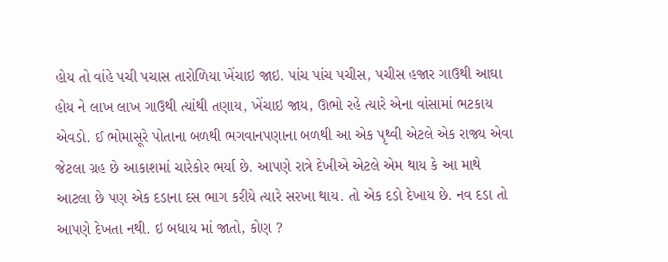હોય તો વાંહે પચી પચાસ તારોળિયા ખેંચાઇ જાઇ. પાંચ પાંચ પચીસ, પચીસ હજાર ગાઉથી આઘા હોય ને લાખ લાખ ગાઉથી ત્યાંથી તણાય, ખેંચાઇ જાય, ઊભો રહે ત્યારે એના વાંસામાં ભટકાય એવડો. ઈ ભોમાસૂરે પોતાના બળથી ભગવાનપણાના બળથી આ એક પૃથ્વી એટલે એક રાજ્ય એવા જેટલા ગ્રહ છે આકાશમાં ચારેકોર ભર્યા છે. આપણે રાત્રે દેખીએ એટલે એમ થાય કે આ માથે આટલા છે પણ એક દડાના દસ ભાગ કરીયે ત્યારે સરખા થાય. તો એક દડો દેખાય છે. નવ દડા તો આપણે દેખતા નથી. ઇ બધાય માં જાતો, કોણ ?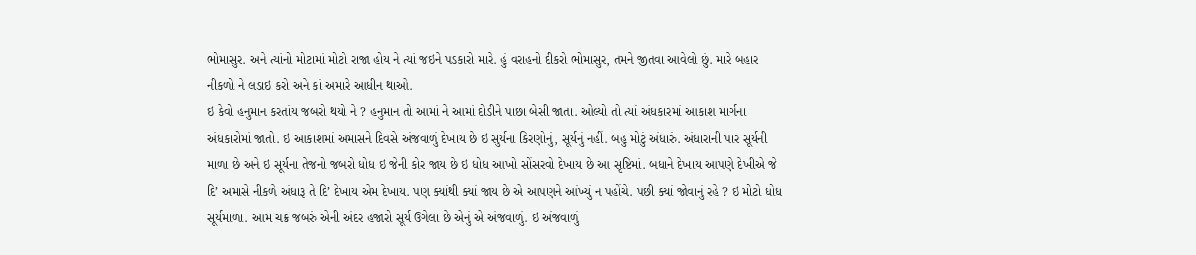ભોમાસુર. અને ત્યાંનો મોટામાં મોટો રાજા હોય ને ત્યાં જઇને પડકારો મારે. હું વરાહનો દીકરો ભોમાસુર, તમને જીતવા આવેલો છું. મારે બહાર નીકળો ને લડાઇ કરો અને કાં અમારે આધીન થાઓ.
ઇ કેવો હનુમાન કરતાંય જબરો થયો ને ? હનુમાન તો આમાં ને આમાં દોડીને પાછા બેસી જાતા. ઓલ્યો તો ત્યાં અંધકારમાં આકાશ માર્ગના અંધકારોમાં જાતો. ઇ આકાશમાં અમાસને દિવસે અંજવાળું દેખાય છે ઇ સુર્યના કિરણોનું, સૂર્યનું નહીં. બહુ મોટું અંધારું. અંધારાની પાર સૂર્યની માળા છે અને ઇ સૂર્યના તેજનો જબરો ધોધ ઇ જેની કોર જાય છે ઇ ધોધ આખો સોંસરવો દેખાય છે આ સૃષ્ટિમાં. બધાને દેખાય આપણે દેખીએ જે દિ’ અમાસે નીકળે અંધારૂ તે દિ’ દેખાય એમ દેખાય. પણ ક્યાંથી ક્યાં જાય છે એ આપણને આંખ્યું ન પહોંચે. પછી ક્યાં જોવાનું રહે ? ઇ મોટો ધોધ સૂર્યમાળા. આમ ચક્ર જબરું એની અંદર હજારો સૂર્ય ઉગેલા છે એનું એ અંજવાળું. ઇ અંજવાળું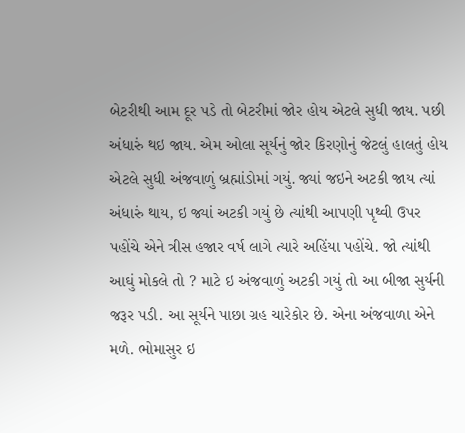બેટરીથી આમ દૂર પડે તો બેટરીમાં જોર હોય એટલે સુધી જાય. પછી અંધારું થઇ જાય. એમ ઓલા સૂર્યનું જોર કિરણોનું જેટલું હાલતું હોય એટલે સુધી અંજવાળું બ્રહ્માંડોમાં ગયું. જ્યાં જઇને અટકી જાય ત્યાં અંધારું થાય, ઇ જ્યાં અટકી ગયું છે ત્યાંથી આપણી પૃથ્વી ઉપર પહોંચે એને ત્રીસ હજાર વર્ષ લાગે ત્યારે અહિંયા પહોંચે. જો ત્યાંથી આઘું મોકલે તો ? માટે ઇ અંજવાળું અટકી ગયું તો આ બીજા સુર્યની જરૂર પડી. આ સૂર્યને પાછા ગ્રહ ચારેકોર છે. એના અંજવાળા એને મળે. ભોમાસુર ઇ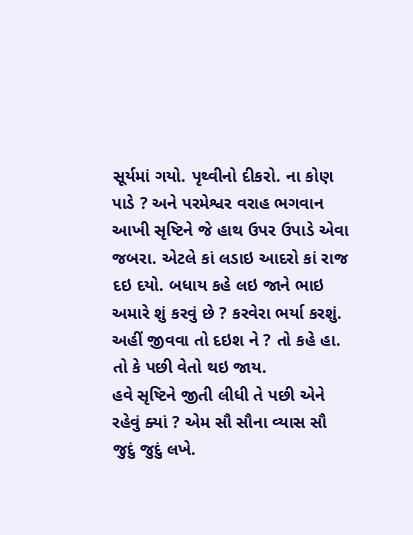સૂર્યમાં ગયો. પૃથ્વીનો દીકરો. ના કોણ પાડે ? અને પરમેશ્વર વરાહ ભગવાન આખી સૃષ્ટિને જે હાથ ઉપર ઉપાડે એવા જબરા. એટલે કાં લડાઇ આદરો કાં રાજ દઇ દયો. બધાય કહે લઇ જાને ભાઇ અમારે શું કરવું છે ? કરવેરા ભર્યા કરશું. અહીં જીવવા તો દઇશ ને ? તો કહે હા. તો કે પછી વેતો થઇ જાય.
હવે સૃષ્ટિને જીતી લીધી તે પછી એને રહેવું ક્યાં ? એમ સૌ સૌના વ્યાસ સૌ જુદું જુદું લખે.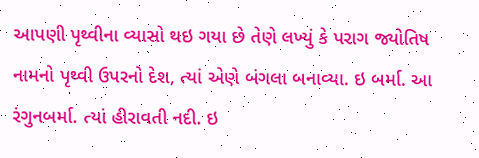આપણી પૃથ્વીના વ્યાસો થઇ ગયા છે તેણે લખ્યું કે પરાગ જ્યોતિષ નામનો પૃથ્વી ઉપરનો દેશ, ત્યાં એણે બંગલા બનાવ્યા. ઇ બર્મા. આ રંગુનબર્મા. ત્યાં હીરાવતી નદી. ઇ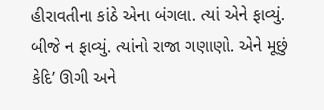હીરાવતીના કાંઠે એના બંગલા. ત્યાં એને ફાવ્યું. બીજે ન ફાવ્યું. ત્યાંનો રાજા ગણાણો. એને મૂછું કેદિ’ ઊગી અને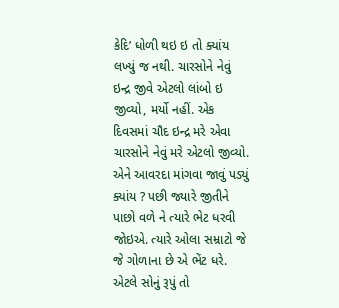કેદિ’ ધોળી થઇ ઇ તો ક્યાંય લખ્યું જ નથી. ચારસોને નેવું ઇન્દ્ર જીવે એટલો લાંબો ઇ જીવ્યો, મર્યો નહીં. એક દિવસમાં ચૌદ ઇન્દ્ર મરે એવા ચારસોને નેવું મરે એટલો જીવ્યો. એને આવરદા માંગવા જાવું પડ્યું ક્યાંય ? પછી જ્યારે જીતીને પાછો વળે ને ત્યારે ભેટ ધરવી જોઇએ. ત્યારે ઓલા સમ્રાટો જે જે ગોળાના છે એ ભેંટ ધરે. એટલે સોનું રૂપું તો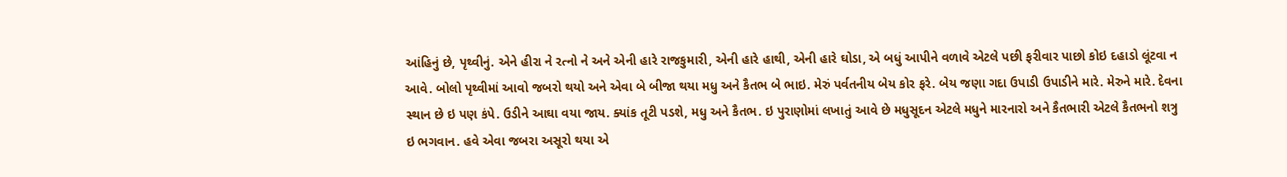આંહિનું છે, પૃથ્વીનું. એને હીરા ને રત્નો ને અને એની હારે રાજકુમારી, એની હારે હાથી, એની હારે ઘોડા, એ બધું આપીને વળાવે એટલે પછી ફરીવાર પાછો કોઇ દહાડો લૂંટવા ન આવે. બોલો પૃથ્વીમાં આવો જબરો થયો અને એવા બે બીજા થયા મધુ અને કૈતભ બે ભાઇ. મેરું પર્વતનીય બેય કોર ફરે. બેય જણા ગદા ઉપાડી ઉપાડીને મારે. મેરુને મારે. દેવના સ્થાન છે ઇ પણ કંપે. ઉડીને આઘા વયા જાય. ક્યાંક તૂટી પડશે, મધુ અને કૈતભ. ઇ પુરાણોમાં લખાતું આવે છે મધુસૂદન એટલે મધુને મારનારો અને કૈતભારી એટલે કૈતભનો શત્રુ ઇ ભગવાન. હવે એવા જબરા અસૂરો થયા એ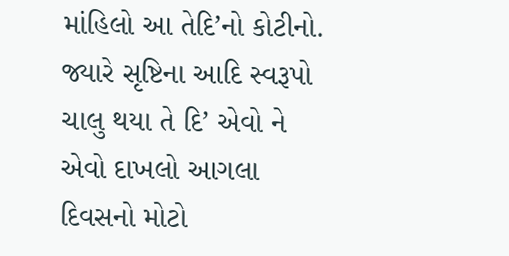માંહિલો આ તેદિ’નો કોટીનો.
જ્યારે સૃષ્ટિના આદિ સ્વરૂપો ચાલુ થયા તે દિ’ એવો ને એવો દાખલો આગલા દિવસનો મોટો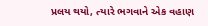પ્રલય થયો, ત્યારે ભગવાને એક વહાણ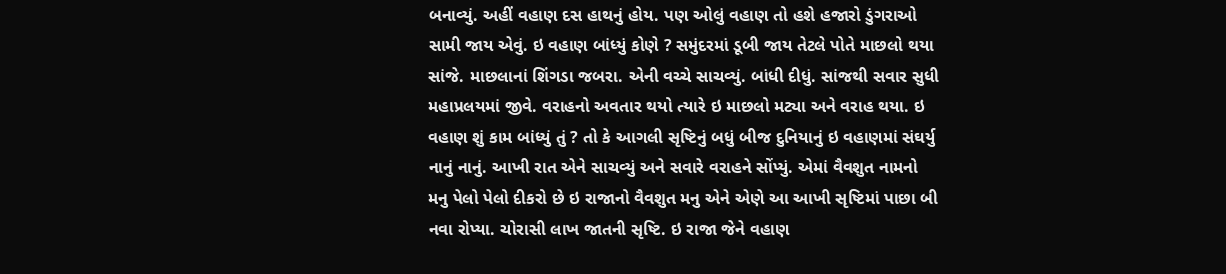બનાવ્યું. અહીં વહાણ દસ હાથનું હોય. પણ ઓલું વહાણ તો હશે હજારો ડુંગરાઓ સામી જાય એવું. ઇ વહાણ બાંધ્યું કોણે ? સમુંદરમાં ડૂબી જાય તેટલે પોતે માછલો થયા સાંજે. માછલાનાં શિંગડા જબરા. એની વચ્ચે સાચવ્યું. બાંધી દીધું. સાંજથી સવાર સુધી મહાપ્રલયમાં જીવે. વરાહનો અવતાર થયો ત્યારે ઇ માછલો મટ્યા અને વરાહ થયા. ઇ વહાણ શું કામ બાંધ્યું તું ? તો કે આગલી સૃષ્ટિનું બધું બીજ દુનિયાનું ઇ વહાણમાં સંઘર્યુ નાનું નાનું. આખી રાત એને સાચવ્યું અને સવારે વરાહને સોંપ્યું. એમાં વૈવશુત નામનો મનુ પેલો પેલો દીકરો છે ઇ રાજાનો વૈવશુત મનુ એને એણે આ આખી સૃષ્ટિમાં પાછા બી નવા રોપ્યા. ચોરાસી લાખ જાતની સૃષ્ટિ. ઇ રાજા જેને વહાણ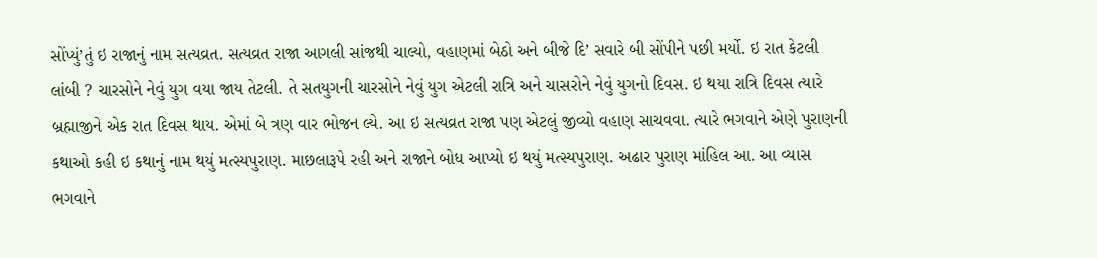સોંપ્યું’તું ઇ રાજાનું નામ સત્યવ્રત. સત્યવ્રત રાજા આગલી સાંજથી ચાલ્યો, વહાણમાં બેઠો અને બીજે દિ’ સવારે બી સોંપીને પછી મર્યો. ઇ રાત કેટલી લાંબી ? ચારસોને નેવું યુગ વયા જાય તેટલી. તે સતયુગની ચારસોને નેવું યુગ એટલી રાત્રિ અને ચાસરોને નેવું યુગનો દિવસ. ઇ થયા રાત્રિ દિવસ ત્યારે બ્રહ્માજીને એક રાત દિવસ થાય. એમાં બે ત્રણ વાર ભોજન લ્યે. આ ઇ સત્યવ્રત રાજા પણ એટલું જીવ્યો વહાણ સાચવવા. ત્યારે ભગવાને એણે પુરાણની કથાઓ કહી ઇ કથાનું નામ થયું મત્સ્યપુરાણ. માછલારૂપે રહી અને રાજાને બોધ આપ્યો ઇ થયું મત્સ્યપુરાણ. અઢાર પુરાણ માંહિલ આ. આ વ્યાસ ભગવાને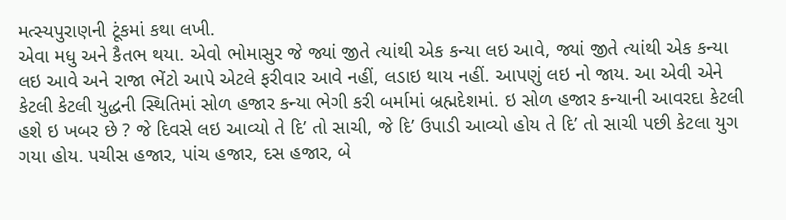મત્સ્યપુરાણની ટૂંકમાં કથા લખી.
એવા મધુ અને કૈતભ થયા. એવો ભોમાસુર જે જ્યાં જીતે ત્યાંથી એક કન્યા લઇ આવે, જ્યાં જીતે ત્યાંથી એક કન્યા લઇ આવે અને રાજા ભેંટો આપે એટલે ફરીવાર આવે નહીં, લડાઇ થાય નહીં. આપણું લઇ નો જાય. આ એવી એને કેટલી કેટલી યુદ્ધની સ્થિતિમાં સોળ હજાર કન્યા ભેગી કરી બર્મામાં બ્રહ્મદેશમાં. ઇ સોળ હજાર કન્યાની આવરદા કેટલી હશે ઇ ખબર છે ? જે દિવસે લઇ આવ્યો તે દિ’ તો સાચી, જે દિ’ ઉપાડી આવ્યો હોય તે દિ’ તો સાચી પછી કેટલા યુગ ગયા હોય. પચીસ હજાર, પાંચ હજાર, દસ હજાર, બે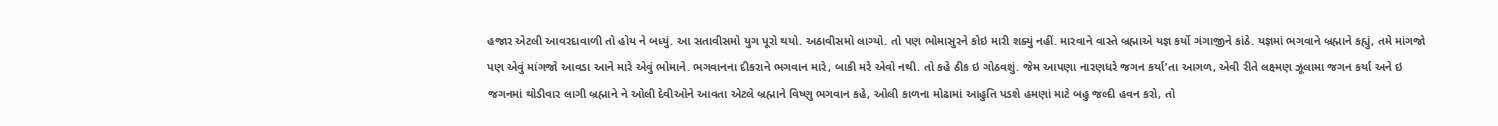હજાર એટલી આવરદાવાળી તો હોય ને બધ્યું. આ સતાવીસમો યુગ પૂરો થયો. અઠાવીસમો લાગ્યો. તો પણ ભોમાસુરને કોઇ મારી શક્યું નહીં. મારવાને વાસ્તે બ્રહ્માએ યજ્ઞ કર્યો ગંગાજીને કાંઠે. યજ્ઞમાં ભગવાને બ્રહ્માને કહ્યું, તમે માંગજો પણ એવું માંગજો આવડા આને મારે એવું ભોમાને. ભગવાનના દીકરાને ભગવાન મારે, બાકી મરે એવો નથી. તો કહે ઠીક ઇ ગોઠવશું. જેમ આપણા નારણધરે જગન કર્યા’તા આગળ, એવી રીતે લક્ષ્મણ ઝૂલામા જગન કર્યા અને ઇ જગનમાં થોડીવાર લાગી બ્રહ્માને ને ઓલી દેવીઓને આવતા એટલે બ્રહ્માને વિષ્ણુ ભગવાન કહે, ઓલી કાળના મોઢામાં આહુતિ પડશે હમણાં માટે બહુ જલ્દી હવન કરો, તો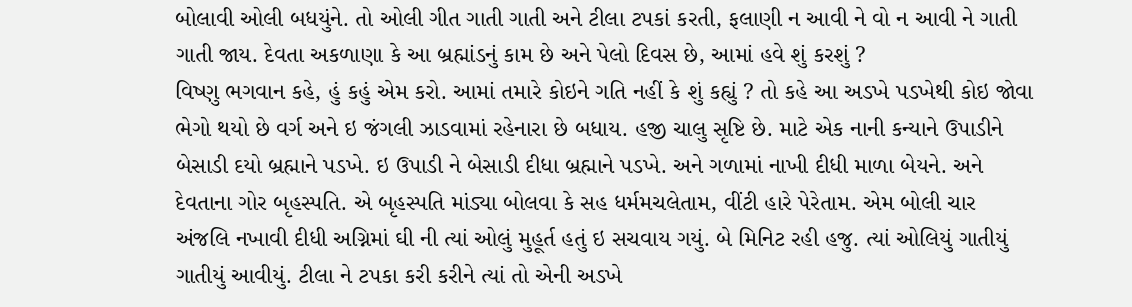બોલાવી ઓલી બધયુંને. તો ઓલી ગીત ગાતી ગાતી અને ટીલા ટપકાં કરતી, ફલાણી ન આવી ને વો ન આવી ને ગાતી ગાતી જાય. દેવતા અકળાણા કે આ બ્રહ્માંડનું કામ છે અને પેલો દિવસ છે, આમાં હવે શું કરશું ?
વિષ્ણુ ભગવાન કહે, હું કહું એમ કરો. આમાં તમારે કોઇને ગતિ નહીં કે શું કહ્યું ? તો કહે આ અડખે પડખેથી કોઇ જોવા ભેગો થયો છે વર્ગ અને ઇ જંગલી ઝાડવામાં રહેનારા છે બધાય. હજી ચાલુ સૃષ્ટિ છે. માટે એક નાની કન્યાને ઉપાડીને બેસાડી દયો બ્રહ્માને પડખે. ઇ ઉપાડી ને બેસાડી દીધા બ્રહ્માને પડખે. અને ગળામાં નાખી દીધી માળા બેયને. અને દેવતાના ગોર બૃહસ્પતિ. એ બૃહસ્પતિ માંડ્યા બોલવા કે સહ ધર્મમચલેતામ, વીંટી હારે પેરેતામ. એમ બોલી ચાર અંજલિ નખાવી દીધી અગ્નિમાં ઘી ની ત્યાં ઓલું મુહૂર્ત હતું ઇ સચવાય ગયું. બે મિનિટ રહી હજુ. ત્યાં ઓલિયું ગાતીયું ગાતીયું આવીયું. ટીલા ને ટપકા કરી કરીને ત્યાં તો એની અડખે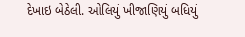દેખાઇ બેઠેલી. ઓલિયું ખીજાણિયું બધિયું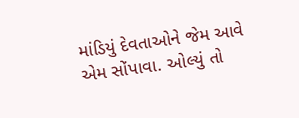માંડિયું દેવતાઓને જેમ આવે એમ સોંપાવા. ઓલ્યું તો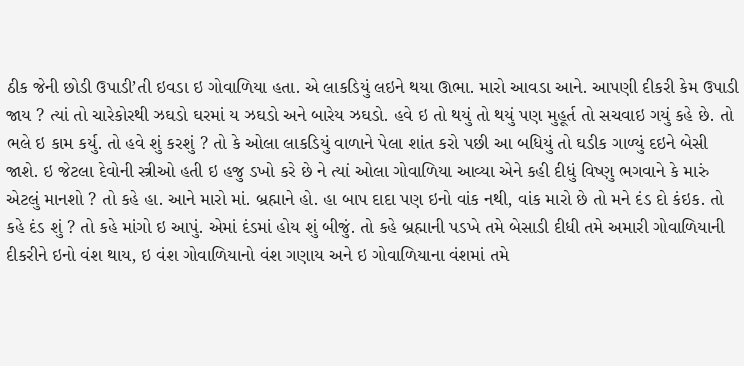ઠીક જેની છોડી ઉપાડી’તી ઇવડા ઇ ગોવાળિયા હતા. એ લાકડિયું લઇને થયા ઊભા. મારો આવડા આને. આપણી દીકરી કેમ ઉપાડી જાય ? ત્યાં તો ચારેકોરથી ઝઘડો ઘરમાં ય ઝઘડો અને બારેય ઝઘડો. હવે ઇ તો થયું તો થયું પણ મુહૂર્ત તો સચવાઇ ગયું કહે છે. તો ભલે ઇ કામ કર્યુ. તો હવે શું કરશું ? તો કે ઓલા લાકડિયું વાળાને પેલા શાંત કરો પછી આ બધિયું તો ઘડીક ગાળ્યું દઇને બેસી જાશે. ઇ જેટલા દેવોની સ્ત્રીઓ હતી ઇ હજુ ડખો કરે છે ને ત્યાં ઓલા ગોવાળિયા આવ્યા એને કહી દીધું વિષ્ણુ ભગવાને કે મારું એટલું માનશો ? તો કહે હા. આને મારો માં. બ્રહ્માને હો. હા બાપ દાદા પણ ઇનો વાંક નથી, વાંક મારો છે તો મને દંડ દો કંઇક. તો કહે દંડ શું ? તો કહે માંગો ઇ આપું. એમાં દંડમાં હોય શું બીજું. તો કહે બ્રહ્માની પડખે તમે બેસાડી દીધી તમે અમારી ગોવાળિયાની દીકરીને ઇનો વંશ થાય, ઇ વંશ ગોવાળિયાનો વંશ ગણાય અને ઇ ગોવાળિયાના વંશમાં તમે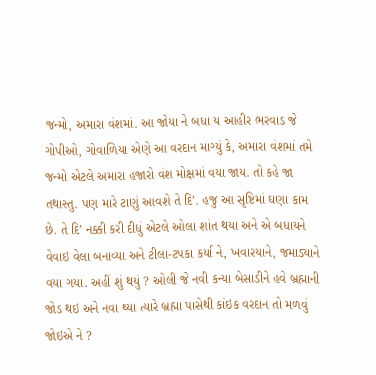જન્મો, અમારા વંશમાં. આ જોયા ને બધા ય આહીર ભરવાડ જે ગોપીઓ, ગોવાળિયા એણે આ વરદાન માગ્યું કે, અમારા વંશમાં તમે જન્મો એટલે અમારા હજારો વંશ મોક્ષમાં વયા જાય. તો કહે જા તથાસ્તુ. પણ મારે ટાણું આવશે તે દિ’. હજુ આ સૃષ્ટિમાં ઘણા કામ છે. તે દિ’ નક્કી કરી દીધું એટલે ઓલા શાંત થયા અને એ બધાયને વેવાઇ વેલા બનાવ્યા અને ટીલા-ટપકા કર્યા ને, ખવારયાને, જમાડ્યાને વયા ગયા. અહીં શું થયું ? ઓલી જે નવી કન્યા બેસાડીને હવે બ્રહ્માની જોડ થઇ અને નવા થ્યા ત્યારે બ્રહ્મા પાસેથી કાંઇક વરદાન તો મળવું જોઇએ ને ?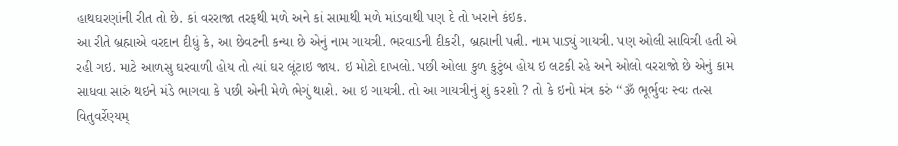હાથઘરણાંની રીત તો છે. કાં વરરાજા તરફથી મળે અને કાં સામાથી મળે માંડવાથી પણ દે તો ખરાને કંઇક.
આ રીતે બ્રહ્માએ વરદાન દીધું કે, આ છેવટની કન્યા છે એનું નામ ગાયત્રી. ભરવાડની દીકરી, બ્રહ્માની પત્ની. નામ પાડ્યું ગાયત્રી. પણ ઓલી સાવિત્રી હતી એ રહી ગઇ. માટે આળસુ ઘરવાળી હોય તો ત્યાં ઘર લૂંટાઇ જાય. ઇ મોટો દાખલો. પછી ઓલા કુળ કુટુંબ હોય ઇ લટકી રહે અને ઓલો વરરાજો છે એનું કામ સાધવા સારું થઇને મંડે ભાગવા કે પછી એની મેળે ભેગું થાશે. આ ઇ ગાયત્રી. તો આ ગાયત્રીનું શું કરશો ? તો કે ઇનો મંત્ર કરું ‘‘ૐ ભૂર્ભુવઃ સ્વઃ તત્સ વિતુવર્રેણ્યમ્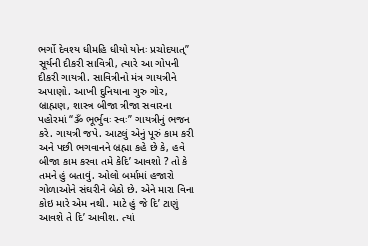ભર્ગો દેવશ્ય ધીમહિ ધીયો યોનઃ પ્રચોદયાત્’’ સૂર્યની દીકરી સાવિત્રી, ત્યારે આ ગોપની દીકરી ગાયત્રી. સાવિત્રીનો મંત્ર ગાયત્રીને અપાણો. આખી દુનિયાના ગુરુ ગોર, બ્રાહ્મણ, શાસ્ત્ર બીજા ત્રીજા સવારના પહોરમાં “ૐ ભૂર્ભુવઃ સ્વઃ” ગાયત્રીનું ભજન કરે. ગાયત્રી જપે. આટલું એનું પૂરું કામ કરી અને પછી ભગવાનને બ્રહ્મા કહે છે કે, હવે બીજા કામ કરવા તમે કેદિ’ આવશો ? તો કે તમને હું બતાવું. ઓલો બર્મામાં હજારો ગોળાઓને સંઘરીને બેઠો છે. એને મારા વિના કોઇ મારે એમ નથી. માટે હું જે દિ’ ટાણું આવશે તે દિ’ આવીશ. ત્યાં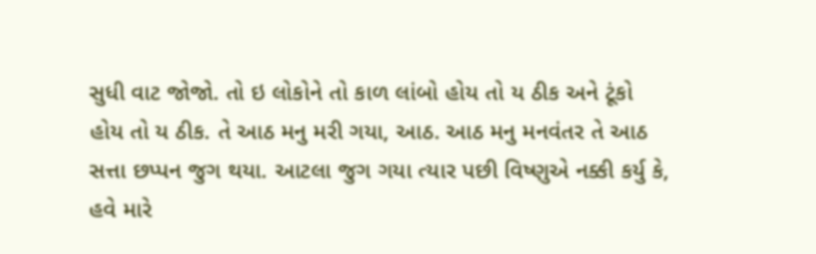સુધી વાટ જોજો. તો ઇ લોકોને તો કાળ લાંબો હોય તો ય ઠીક અને ટૂંકો હોય તો ય ઠીક. તે આઠ મનુ મરી ગયા, આઠ. આઠ મનુ મનવંતર તે આઠ સત્તા છપ્પન જુગ થયા. આટલા જુગ ગયા ત્યાર પછી વિષ્ણુએ નક્કી કર્યુ કે, હવે મારે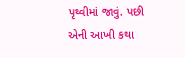પૃથ્વીમાં જાવું. પછી એની આખી કથા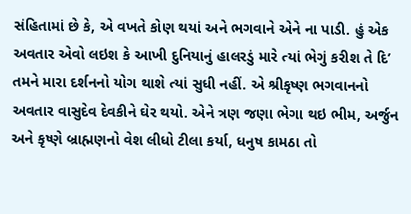સંહિતામાં છે કે, એ વખતે કોણ થયાં અને ભગવાને એને ના પાડી. હું એક અવતાર એવો લઇશ કે આખી દુનિયાનું હાલરડું મારે ત્યાં ભેગું કરીશ તે દિ’ તમને મારા દર્શનનો યોગ થાશે ત્યાં સુધી નહીં. એ શ્રીકૃષ્ણ ભગવાનનો અવતાર વાસુદેવ દેવકીને ઘેર થયો. એને ત્રણ જણા ભેગા થઇ ભીમ, અર્જુન અને કૃષ્ણે બ્રાહ્મણનો વેશ લીધો ટીલા કર્યા, ધનુષ કામઠા તો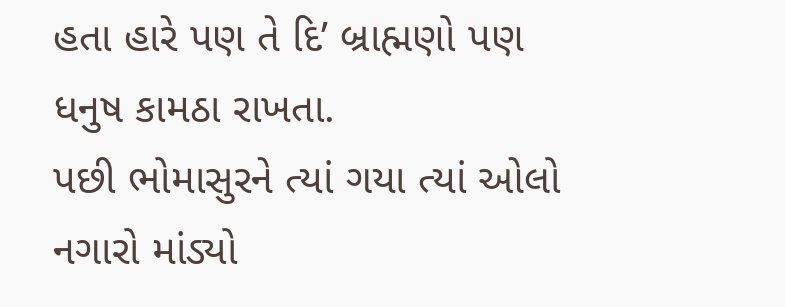હતા હારે પણ તે દિ’ બ્રાહ્મણો પણ ધનુષ કામઠા રાખતા.
પછી ભોમાસુરને ત્યાં ગયા ત્યાં ઓલો નગારો માંડ્યો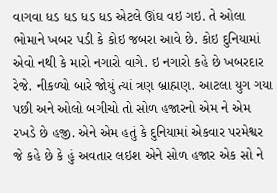વાગવા ધડ ધડ ધડ ધડ એટલે ઊંઘ વઇ ગઇ. તે ઓલા ભોમાને ખબર પડી કે કોઇ જબરા આવે છે. કોઇ દુનિયામાં એવો નથી કે મારો નગારો વાગે. ઇ નગારો કહે છે ખબરદાર રેજે. નીકળ્યો બારે જોયું ત્યાં ત્રણ બ્રાહ્મણ. આટલા યુગ ગયા પછી અને ઓલો બગીચો તો સોળ હજારનો એમ ને એમ રખડે છે હજી. એને એમ હતું કે દુનિયામાં એકવાર પરમેશ્વર જે કહે છે કે હું અવતાર લઇશ એને સોળ હજાર એક સો ને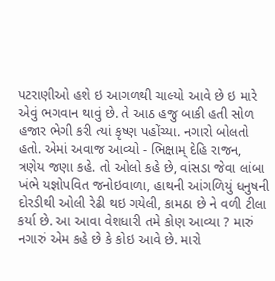પટરાણીઓ હશે ઇ આગળથી ચાલ્યો આવે છે ઇ મારે એવું ભગવાન થાવું છે. તે આઠ હજુ બાકી હતી સોળ હજાર ભેગી કરી ત્યાં કૃષ્ણ પહોંચ્યા. નગારો બોલતો હતો. એમાં અવાજ આવ્યો - ભિક્ષામ્ દેહિ રાજન, ત્રણેય જણા કહે. તો ઓલો કહે છે, વાંસડા જેવા લાંબા ખંભે યજ્ઞોપવિત જનોઇવાળા, હાથની આંગળિયું ધનુષની દોરડીથી ઓલી રેઢી થઇ ગયેલી, કામઠા છે ને વળી ટીલા કર્યા છે. આ આવા વેશધારી તમે કોણ આવ્યા ? મારું નગારું એમ કહે છે કે કોઇ આવે છે. મારો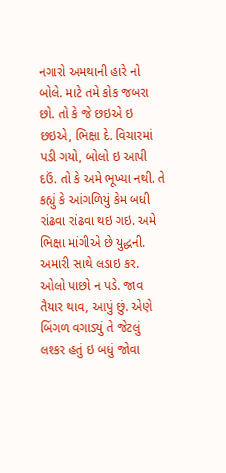નગારો અમથાની હારે નો બોલે. માટે તમે કોક જબરા છો. તો કે જે છઇએ ઇ છઇએ, ભિક્ષા દે. વિચારમાં પડી ગયો, બોલો ઇ આપી દઉં. તો કે અમે ભૂખ્યા નથી. તે કહ્યું કે આંગળિયું કેમ બધી રાંઢવા રાંઢવા થઇ ગઇ. અમે ભિક્ષા માંગીએ છે યુદ્ધની. અમારી સાથે લડાઇ કર. ઓલો પાછો ન પડે. જાવ તૈયાર થાવ, આપું છું. એણે બિંગળ વગાડ્યું તે જેટલું લશ્કર હતું ઇ બધું જોવા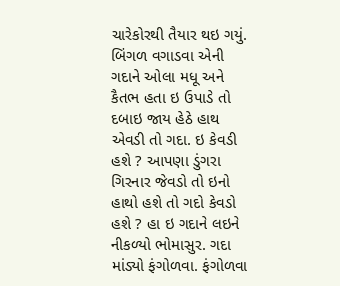ચારેકોરથી તૈયાર થઇ ગયું. બિંગળ વગાડવા એની ગદાને ઓલા મધૂ અને કૈતભ હતા ઇ ઉપાડે તો દબાઇ જાય હેઠે હાથ એવડી તો ગદા. ઇ કેવડી હશે ? આપણા ડુંગરા ગિરનાર જેવડો તો ઇનો હાથો હશે તો ગદો કેવડો હશે ? હા ઇ ગદાને લઇને નીકળ્યો ભોમાસુર. ગદા માંડ્યો ફંગોળવા. ફંગોળવા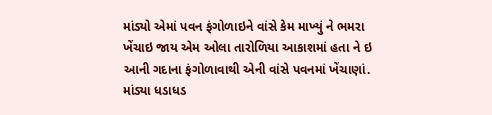માંડ્યો એમાં પવન ફંગોળાઇને વાંસે કેમ માખ્યું ને ભમરા ખેંચાઇ જાય એમ ઓલા તારોળિયા આકાશમાં હતા ને ઇ આની ગદાના ફંગોળાવાથી એની વાંસે પવનમાં ખેંચાણાં. માંડ્યા ધડાધડ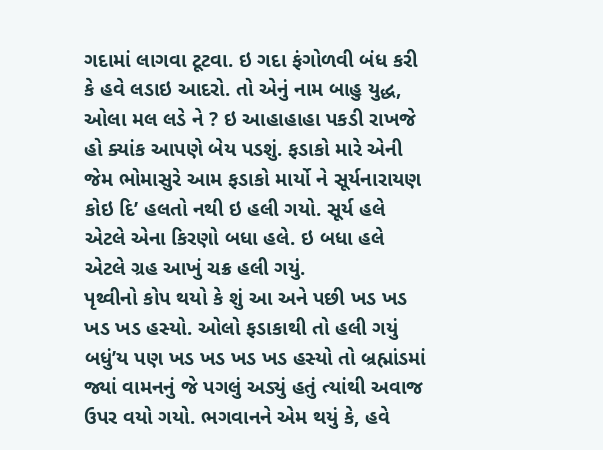ગદામાં લાગવા ટૂટવા. ઇ ગદા ફંગોળવી બંધ કરી કે હવે લડાઇ આદરો. તો એનું નામ બાહુ યુદ્ધ, ઓલા મલ લડે ને ? ઇ આહાહાહા પકડી રાખજે હો ક્યાંક આપણે બેય પડશું. ફડાકો મારે એની જેમ ભોમાસુરે આમ ફડાકો માર્યો ને સૂર્યનારાયણ કોઇ દિ’ હલતો નથી ઇ હલી ગયો. સૂર્ય હલે એટલે એના કિરણો બધા હલે. ઇ બધા હલે એટલે ગ્રહ આખું ચક્ર હલી ગયું.
પૃથ્વીનો કોપ થયો કે શું આ અને પછી ખડ ખડ ખડ ખડ હસ્યો. ઓલો ફડાકાથી તો હલી ગયું બધું’ય પણ ખડ ખડ ખડ ખડ હસ્યો તો બ્રહ્માંડમાં જ્યાં વામનનું જે પગલું અડ્યું હતું ત્યાંથી અવાજ ઉપર વયો ગયો. ભગવાનને એમ થયું કે, હવે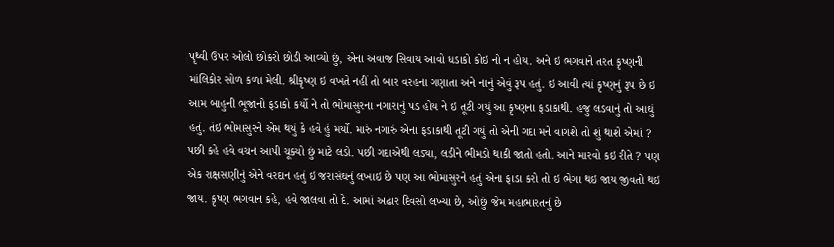પૃથ્વી ઉપર ઓલો છોકરો છોડી આવ્યો છું, એના અવાજ સિવાય આવો ધડાકો કોઇ નો ન હોય. અને ઇ ભગવાને તરત કૃષ્ણની માંલિકોર સોળ કળા મેલી. શ્રીકૃષ્ણ ઇ વખતે નહીં તો બાર વરહના ગણાતા અને નાનું એવું રૂપ હતું. ઇ આવી ત્યાં કૃષ્ણનું રૂપ છે ઇ આમ બાહુની ભૂજાનો ફડાકો કર્યો ને તો ભોમાસુરના નગારાનું પડ હોય ને ઇ તૂટી ગયું આ કૃષ્ણના ફડાકાથી. હજુ લડવાનું તો આઘું હતું. તંઇ ભોમાસુરને એમ થયું કે હવે હું મર્યો. મારું નગારું એના ફડાકાથી તૂટી ગયું તો એની ગદા મને વાગશે તો શું થાશે એમાં ? પછી કહે હવે વચન આપી ચૂક્યો છું માટે લડો. પછી ગદાએથી લડ્યા, લડીને ભીમડો થાકી જાતો હતો. આને મારવો કઇ રીતે ? પણ એક રાક્ષસણીનું એને વરદાન હતું ઇ જરાસંઘનું લખાઇ છે પણ આ ભોમાસુરને હતું એના ફાડા કરો તો ઇ ભેગા થઇ જાય જીવતો થઇ જાય. કૃષ્ણ ભગવાન કહે, હવે જાલવા તો દે. આમાં અઢાર દિવસો લખ્યા છે, ઓછું જેમ મહાભારતનું છે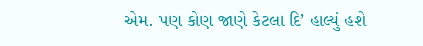એમ. પણ કોણ જાણે કેટલા દિ’ હાલ્યું હશે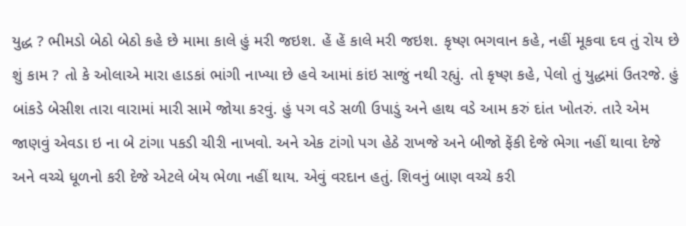યુદ્ધ ? ભીમડો બેઠો બેઠો કહે છે મામા કાલે હું મરી જઇશ. હેં હેં કાલે મરી જઇશ. કૃષ્ણ ભગવાન કહે, નહીં મૂકવા દવ તું રોય છે શું કામ ? તો કે ઓલાએ મારા હાડકાં ભાંગી નાખ્યા છે હવે આમાં કાંઇ સાજું નથી રહ્યું. તો કૃષ્ણ કહે, પેલો તું યુદ્ધમાં ઉતરજે. હું બાંકડે બેસીશ તારા વારામાં મારી સામે જોયા કરવું. હું પગ વડે સળી ઉપાડું અને હાથ વડે આમ કરું દાંત ખોતરું. તારે એમ જાણવું એવડા ઇ ના બે ટાંગા પકડી ચીરી નાખવો. અને એક ટાંગો પગ હેઠે રાખજે અને બીજો ફેંકી દેજે ભેગા નહીં થાવા દેજે અને વચ્ચે ધૂળનો કરી દેજે એટલે બેય ભેળા નહીં થાય. એવું વરદાન હતું. શિવનું બાણ વચ્ચે કરી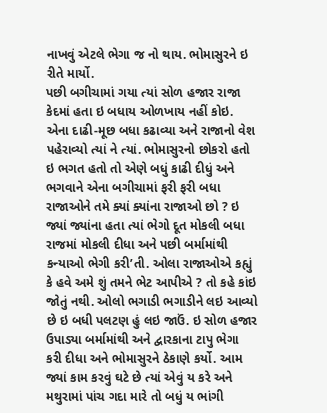નાખવું એટલે ભેગા જ નો થાય. ભોમાસુરને ઇ રીતે માર્યો.
પછી બગીચામાં ગયા ત્યાં સોળ હજાર રાજા કેદમાં હતા ઇ બધાય ઓળખાય નહીં કોઇ. એના દાઢી-મૂછ બધા કઢાવ્યા અને રાજાનો વેશ પહેરાવ્યો ત્યાં ને ત્યાં. ભોમાસુરનો છોકરો હતો ઇ ભગત હતો તો એણે બધું કાઢી દીધું અને ભગવાને એના બગીચામાં ફરી ફરી બધા રાજાઓને તમે ક્યાં ક્યાંના રાજાઓ છો ? ઇ જ્યાં જ્યાંના હતા ત્યાં ભેગો દૂત મોકલી બધા રાજમાં મોકલી દીધા અને પછી બર્મામાંથી કન્યાઓ ભેગી કરી’તી. ઓલા રાજાઓએ કહ્યું કે હવે અમે શું તમને ભેટ આપીએ ? તો કહે કાંઇ જોતું નથી. ઓલો ભગાડી ભગાડીને લઇ આવ્યો છે ઇ બધી પલટણ હું લઇ જાઉં. ઇ સોળ હજાર ઉપાડ્યા બર્મામાંથી અને દ્વારકાના ટાપુ ભેગા કરી દીધા અને ભોમાસુરને ઠેકાણે કર્યો. આમ જ્યાં કામ કરવું ઘટે છે ત્યાં એવું ય કરે અને મથુરામાં પાંચ ગદા મારે તો બધું ય ભાંગી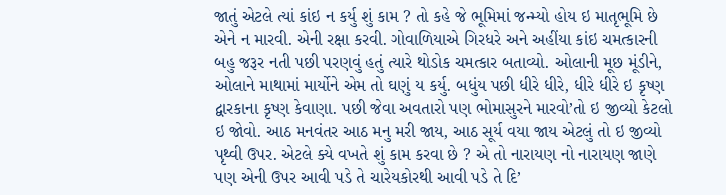જાતું એટલે ત્યાં કાંઇ ન કર્યુ શું કામ ? તો કહે જે ભૂમિમાં જન્મ્યો હોય ઇ માતૃભૂમિ છે એને ન મારવી. એની રક્ષા કરવી. ગોવાળિયાએ ગિરધરે અને અહીંયા કાંઇ ચમત્કારની બહુ જરૂર નતી પછી પરણવું હતું ત્યારે થોડોક ચમત્કાર બતાવ્યો. ઓલાની મૂછ મૂંડીને, ઓલાને માથામાં માર્યોને એમ તો ઘણું ય કર્યુ. બધુંય પછી ધીરે ધીરે, ધીરે ધીરે ઇ કૃષ્ણ દ્વારકાના કૃષ્ણ કેવાણા. પછી જેવા અવતારો પણ ભોમાસુરને મારવો’તો ઇ જીવ્યો કેટલો ઇ જોવો. આઠ મનવંતર આઠ મનુ મરી જાય, આઠ સૂર્ય વયા જાય એટલું તો ઇ જીવ્યો પૃથ્વી ઉપર. એટલે ક્યે વખતે શું કામ કરવા છે ? એ તો નારાયણ નો નારાયણ જાણે પણ એની ઉપર આવી પડે તે ચારેયકોરથી આવી પડે તે દિ’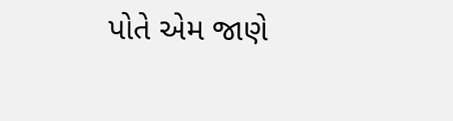પોતે એમ જાણે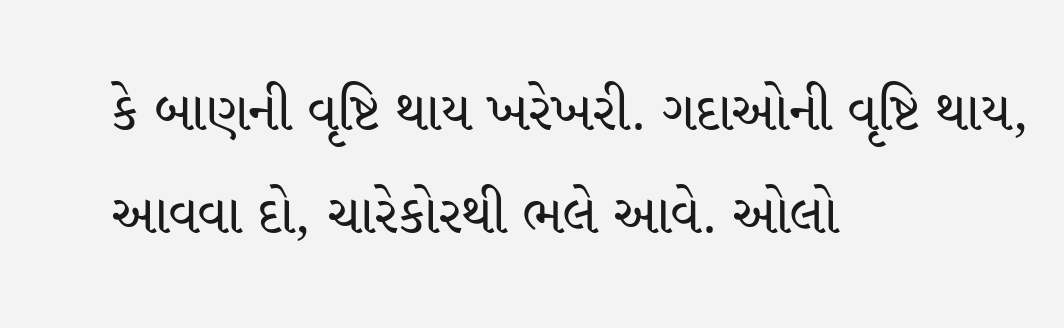કે બાણની વૃષ્ટિ થાય ખરેખરી. ગદાઓની વૃષ્ટિ થાય, આવવા દો, ચારેકોરથી ભલે આવે. ઓલો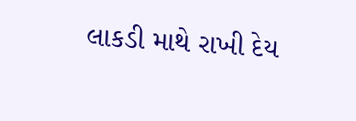લાકડી માથે રાખી દેય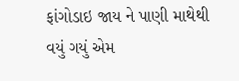ફાંગોડાઇ જાય ને પાણી માથેથી વયું ગયું એમ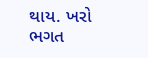થાય. ખરો ભગત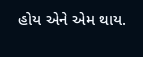હોય એને એમ થાય.